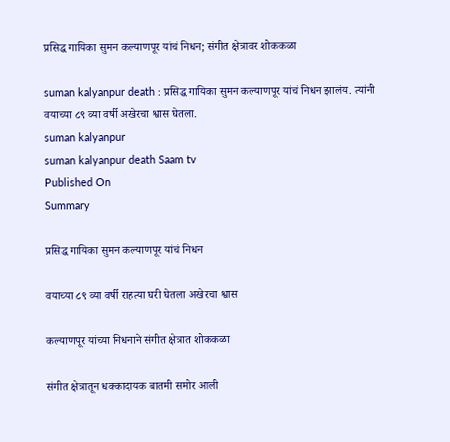प्रसिद्ध गायिका सुमन कल्याणपूर यांचं निधन; संगीत क्षेत्रावर शोककळा

suman kalyanpur death : प्रसिद्ध गायिका सुमन कल्याणपूर यांचं निधन झालंय. त्यांनी वयाच्या ८९ व्या वर्षी अखेरचा श्वास घेतला.
suman kalyanpur
suman kalyanpur death Saam tv
Published On
Summary

प्रसिद्ध गायिका सुमन कल्याणपूर यांचं निधन

वयाच्या ८९ व्या वर्षी राहत्या घरी घेतला अखेरचा श्वास

कल्याणपूर यांच्या निधनाने संगीत क्षेत्रात शोककळा

संगीत क्षेत्रातून धक्कादायक बातमी समोर आली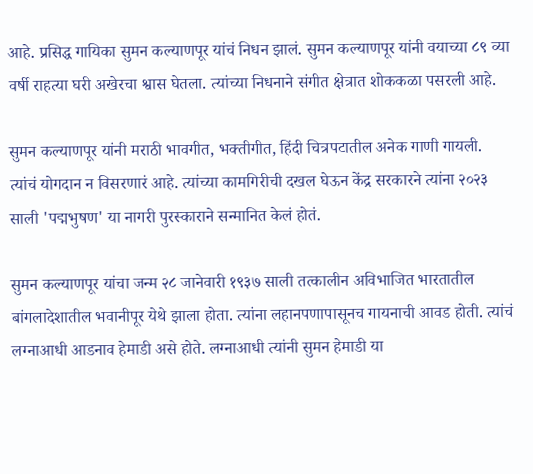आहे. प्रसिद्ध गायिका सुमन कल्याणपूर यांचं निधन झालं. सुमन कल्याणपूर यांनी वयाच्या ८९ व्या वर्षी राहत्या घरी अखेरचा श्वास घेतला. त्यांच्या निधनाने संगीत क्षेत्रात शोककळा पसरली आहे.

सुमन कल्याणपूर यांनी मराठी भावगीत, भक्तीगीत, हिंदी चित्रपटातील अनेक गाणी गायली. त्यांचं योगदान न विसरणारं आहे. त्यांच्या कामगिरीची दखल घेऊन केंद्र सरकारने त्यांना २०२३ साली 'पद्मभुषण' या नागरी पुरस्काराने सन्मानित केलं होतं.

सुमन कल्याणपूर यांचा जन्म २८ जानेवारी १९३७ साली तत्कालीन अविभाजित भारतातील बांगलादेशातील भवानीपूर येथे झाला होता. त्यांना लहानपणापासूनच गायनाची आवड होती. त्यांचं लग्नाआधी आडनाव हेमाडी असे होते. लग्नाआधी त्यांनी सुमन हेमाडी या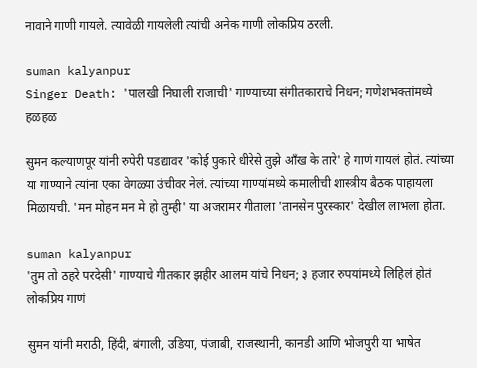नावाने गाणी गायले. त्यावेळी गायलेली त्यांची अनेक गाणी लोकप्रिय ठरली.

suman kalyanpur
Singer Death: 'पालखी निघाली राजाची' गाण्याच्या संगीतकाराचे निधन; गणेशभक्तांमध्ये हळहळ

सुमन कल्याणपूर यांनी रुपेरी पडद्यावर 'कोई पुकारे धीरेसे तुझे आँख के तारे' हे गाणं गायलं होतं. त्यांच्या या गाण्याने त्यांना एका वेगळ्या उंचीवर नेलं. त्यांच्या गाण्यांमध्ये कमालीची शास्त्रीय बैठक पाहायला मिळायची. 'मन मोहन मन मे हो तुम्ही' या अजरामर गीताला 'तानसेन पुरस्कार' देखील लाभला होता.

suman kalyanpur
'तुम तो ठहरे परदेसी' गाण्याचे गीतकार झहीर आलम यांचे निधन; ३ हजार रुपयांमध्ये लिहिलं होतं लोकप्रिय गाणं

सुमन यांनी मराठी, हिंदी, बंगाली, उडिया, पंजाबी, राजस्थानी, कानडी आणि भोजपुरी या भाषेत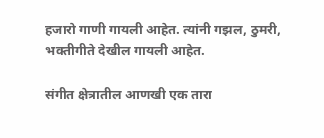हजारो गाणी गायली आहेत. त्यांनी गझल, ठुमरी, भक्तीगीते देखील गायली आहेत.

संगीत क्षेत्रातील आणखी एक तारा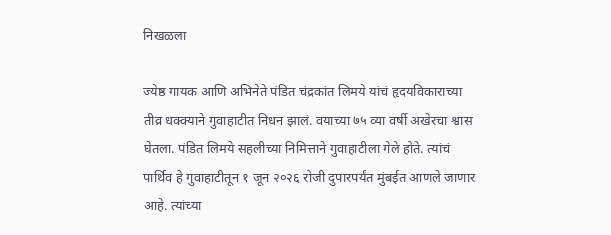निखळला

ज्येष्ठ गायक आणि अभिनेते पंडित चंद्रकांत लिमये यांचं हृदयविकाराच्या तीव्र धक्क्याने गुवाहाटीत निधन झालं. वयाच्या ७५ व्या वर्षी अखेरचा श्वास घेतला. पंडित लिमये सहलीच्या निमित्ताने गुवाहाटीला गेले होते. त्यांचं पार्थिव हे गुवाहाटीतून १ जून २०२६ रोजी दुपारपर्यंत मुंबईत आणले जाणार आहे. त्यांच्या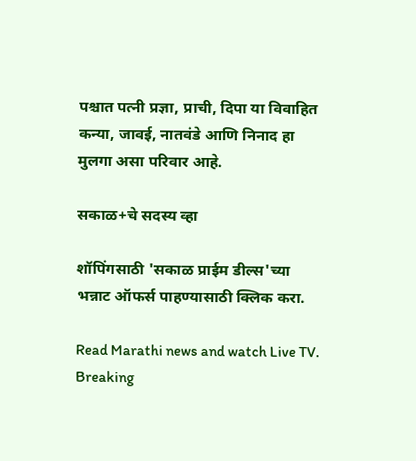पश्चात पत्नी प्रज्ञा, प्राची, दिपा या विवाहित कन्या, जावई, नातवंडे आणि निनाद हा मुलगा असा परिवार आहे.

सकाळ+चे सदस्य व्हा

शॉपिंगसाठी 'सकाळ प्राईम डील्स'च्या भन्नाट ऑफर्स पाहण्यासाठी क्लिक करा.

Read Marathi news and watch Live TV. Breaking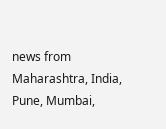news from Maharashtra, India, Pune, Mumbai,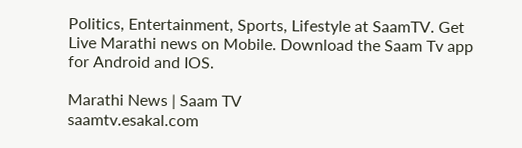Politics, Entertainment, Sports, Lifestyle at SaamTV. Get Live Marathi news on Mobile. Download the Saam Tv app for Android and IOS.

Marathi News | Saam TV
saamtv.esakal.com